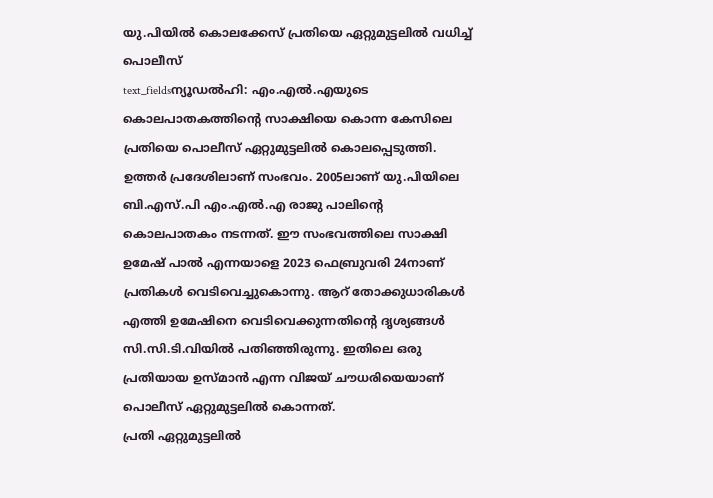യു.പിയിൽ കൊലക്കേസ് പ്രതിയെ ഏറ്റുമുട്ടലിൽ വധിച്ച് പൊലീസ്
text_fieldsന്യൂഡൽഹി: എം.എൽ.എയുടെ കൊലപാതകത്തിന്റെ സാക്ഷിയെ കൊന്ന കേസിലെ പ്രതിയെ പൊലീസ് ഏറ്റുമുട്ടലിൽ കൊലപ്പെടുത്തി. ഉത്തർ പ്രദേശിലാണ് സംഭവം. 2005ലാണ് യു.പിയിലെ ബി.എസ്.പി എം.എൽ.എ രാജു പാലിന്റെ കൊലപാതകം നടന്നത്. ഈ സംഭവത്തിലെ സാക്ഷി ഉമേഷ് പാൽ എന്നയാളെ 2023 ഫെബ്രുവരി 24നാണ് പ്രതികൾ വെടിവെച്ചുകൊന്നു. ആറ് തോക്കുധാരികൾ എത്തി ഉമേഷിനെ വെടിവെക്കുന്നതിന്റെ ദൃശ്യങ്ങൾ സി.സി.ടി.വിയിൽ പതിഞ്ഞിരുന്നു. ഇതിലെ ഒരു പ്രതിയായ ഉസ്മാൻ എന്ന വിജയ് ചൗധരിയെയാണ് പൊലീസ് ഏറ്റുമുട്ടലിൽ കൊന്നത്.
പ്രതി ഏറ്റുമുട്ടലിൽ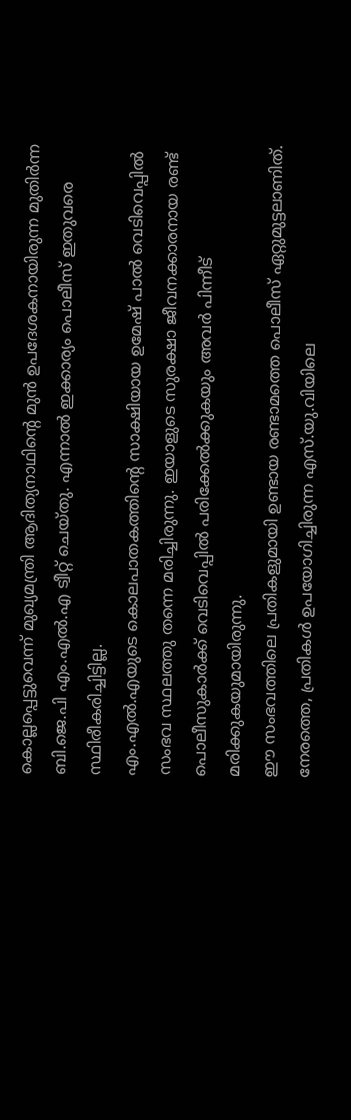കൊല്ലപ്പെട്ടുവെന്ന് മുഖ്യമന്ത്രി ആദിത്യനാഥിന്റെ മുൻ ഉപദേശകനായിരുന്ന മുതിർന്ന ബി.ജെ.പി എം.എൽ.എ ട്വീറ്റ് ചെയ്തു. എന്നാൽ ഇക്കാര്യം പൊലീസ് ഇതുവരെ സ്ഥിരീകരിച്ചിട്ടില്ല.
എം.എൽ.എയുടെ കൊലപാതകത്തിന്റെ സാക്ഷിയായ ഉമേഷ് പാൽ വെടിവെപ്പിൽ സംഭവ സ്ഥലത്തു തന്നെ മരിച്ചിരുന്നു. ഇയാളുടെ സുരക്ഷാ ജീവനക്കാരനായ രണ്ട് പൊലീസുകാർക്ക് വെടിവെപ്പിൽ പരിക്കേൽക്കുകയും അവർ പിന്നീട് മരിക്കുകയുമായിരുന്നു.
ഈ സംഭവത്തിലെ പ്രതികളുമായി ഉണ്ടായ രണ്ടാമത്തെ പൊലീസ് ഏറ്റുമുട്ടലാണിത്. നേരത്തെ, പ്രതികൾ ഉപയോഗിച്ചിരുന്ന എസ്.യു.വിയിലെ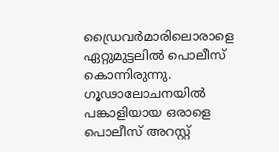ഡ്രൈവർമാരിലൊരാളെ ഏറ്റുമുട്ടലിൽ പൊലീസ് കൊന്നിരുന്നു. ഗൂഢാലോചനയിൽ പങ്കാളിയായ ഒരാളെ പൊലീസ് അറസ്റ്റ്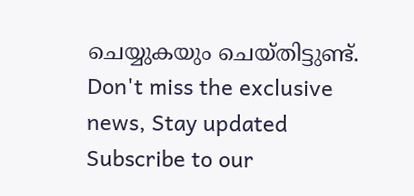ചെയ്യുകയും ചെയ്തിട്ടുണ്ട്.
Don't miss the exclusive news, Stay updated
Subscribe to our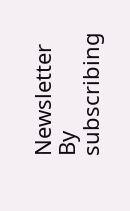Newsletter
By subscribing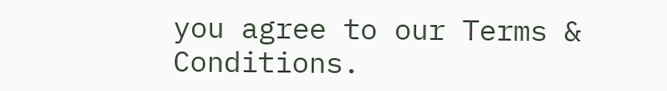you agree to our Terms & Conditions.